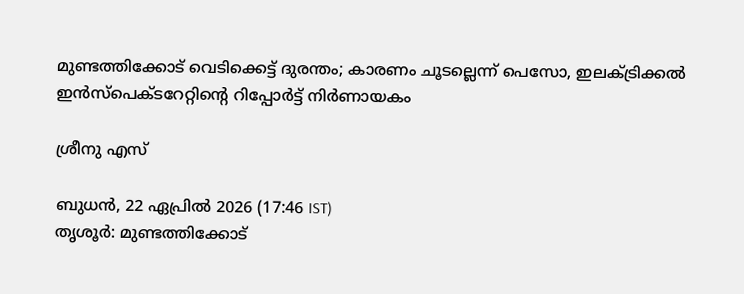മുണ്ടത്തിക്കോട് വെടിക്കെട്ട് ദുരന്തം; കാരണം ചൂടല്ലെന്ന് പെസോ, ഇലക്ട്രിക്കല്‍ ഇന്‍സ്‌പെക്ടറേറ്റിന്റെ റിപ്പോര്‍ട്ട് നിര്‍ണായകം

ശ്രീനു എസ്

ബുധന്‍, 22 ഏപ്രില്‍ 2026 (17:46 IST)
തൃശൂര്‍: മുണ്ടത്തിക്കോട്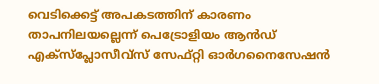വെടിക്കെട്ട് അപകടത്തിന് കാരണം താപനിലയല്ലെന്ന് പെട്രോളിയം ആന്‍ഡ് എക്‌സ്‌പ്ലോസീവ്‌സ് സേഫ്റ്റി ഓര്‍ഗനൈസേഷന്‍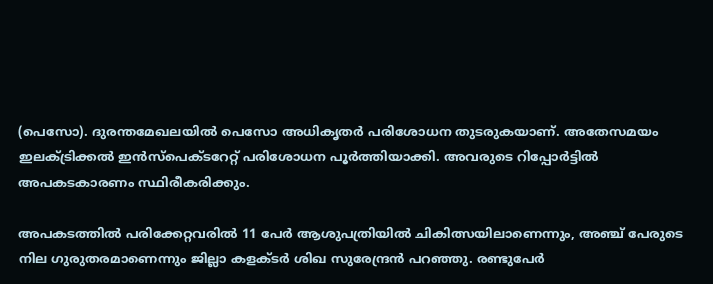(പെസോ). ദുരന്തമേഖലയില്‍ പെസോ അധികൃതര്‍ പരിശോധന തുടരുകയാണ്. അതേസമയം ഇലക്ട്രിക്കല്‍ ഇന്‍സ്‌പെക്ടറേറ്റ് പരിശോധന പൂര്‍ത്തിയാക്കി. അവരുടെ റിപ്പോര്‍ട്ടില്‍ അപകടകാരണം സ്ഥിരീകരിക്കും.

അപകടത്തില്‍ പരിക്കേറ്റവരില്‍ 11 പേര്‍ ആശുപത്രിയില്‍ ചികിത്സയിലാണെന്നും, അഞ്ച് പേരുടെ നില ഗുരുതരമാണെന്നും ജില്ലാ കളക്ടര്‍ ശിഖ സുരേന്ദ്രന്‍ പറഞ്ഞു. രണ്ടുപേര്‍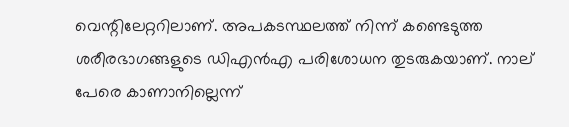വെന്റിലേറ്ററിലാണ്. അപകടസ്ഥലത്ത് നിന്ന് കണ്ടെടുത്ത ശരീരഭാഗങ്ങളുടെ ഡിഎന്‍എ പരിശോധന തുടരുകയാണ്. നാല് പേരെ കാണാനില്ലെന്ന്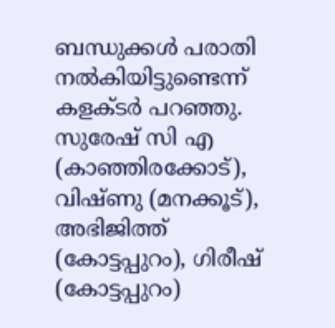ബന്ധുക്കള്‍ പരാതി നല്‍കിയിട്ടുണ്ടെന്ന് കളക്ടര്‍ പറഞ്ഞു. സുരേഷ് സി എ (കാഞ്ഞിരക്കോട്), വിഷ്ണു (മനക്കൂട്), അഭിജിത്ത് (കോട്ടപ്പുറം), ഗിരീഷ് (കോട്ടപ്പുറം)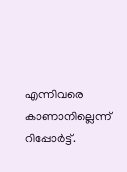എന്നിവരെ കാണാനില്ലെന്ന് റിപ്പോര്‍ട്ട്.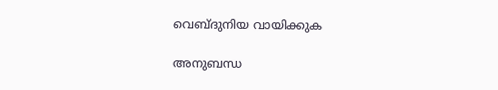വെബ്ദുനിയ വായിക്കുക

അനുബന്ധ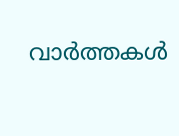വാര്‍ത്തകള്‍